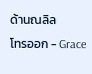ด้านณลิล
โทรออก - Grace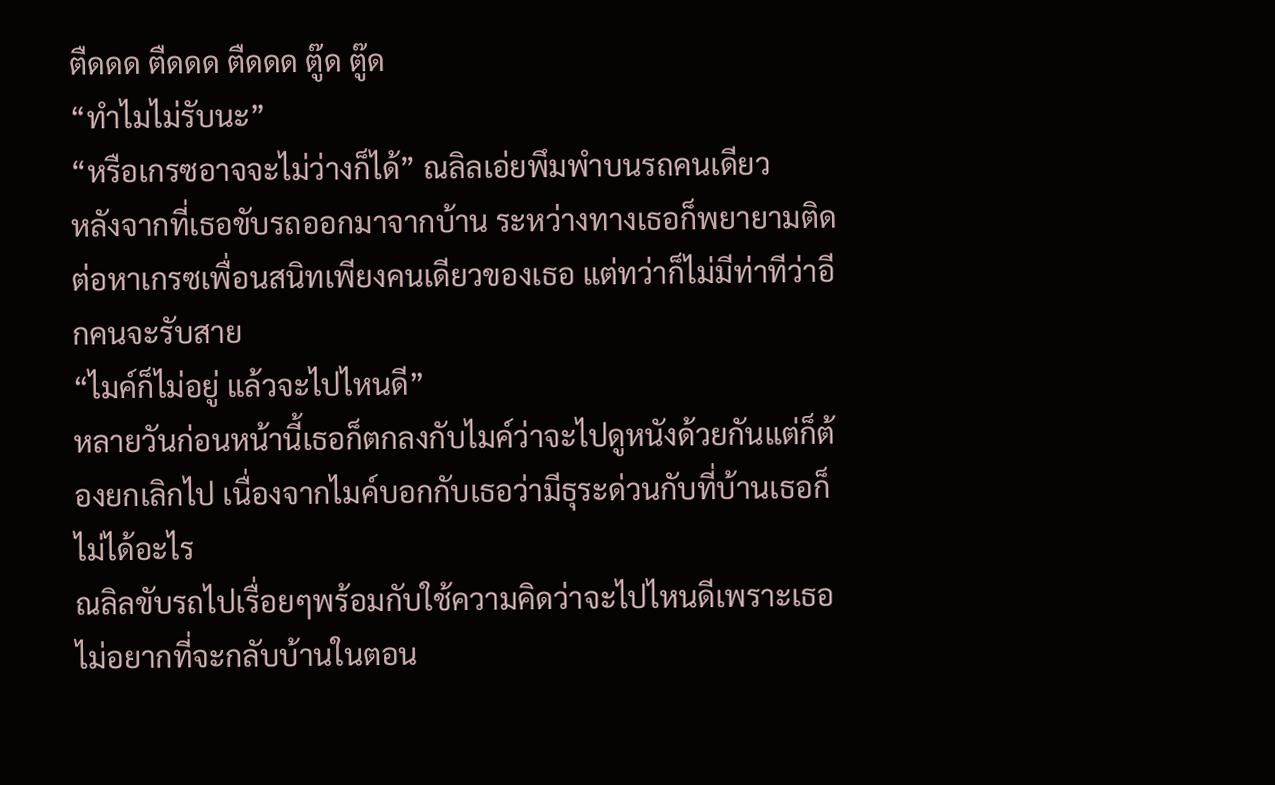ตืดดด ตืดดด ตืดดด ตู๊ด ตู๊ด
“ทำไมไม่รับนะ”
“หรือเกรซอาจจะไม่ว่างก็ได้” ณลิลเอ่ยพึมพำบนรถคนเดียว
หลังจากที่เธอขับรถออกมาจากบ้าน ระหว่างทางเธอก็พยายามติดต่อหาเกรซเพื่อนสนิทเพียงคนเดียวของเธอ แต่ทว่าก็ไม่มีท่าทีว่าอีกคนจะรับสาย
“ไมค์ก็ไม่อยู่ แล้วจะไปไหนดี”
หลายวันก่อนหน้านี้เธอก็ตกลงกับไมค์ว่าจะไปดูหนังด้วยกันแต่ก็ต้องยกเลิกไป เนื่องจากไมค์บอกกับเธอว่ามีธุระด่วนกับที่บ้านเธอก็ไม่ได้อะไร
ณลิลขับรถไปเรื่อยๆพร้อมกับใช้ความคิดว่าจะไปไหนดีเพราะเธอไม่อยากที่จะกลับบ้านในตอน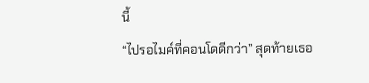นี้
“ไปรอไมค์ที่คอนโดดีกว่า” สุดท้ายเธอ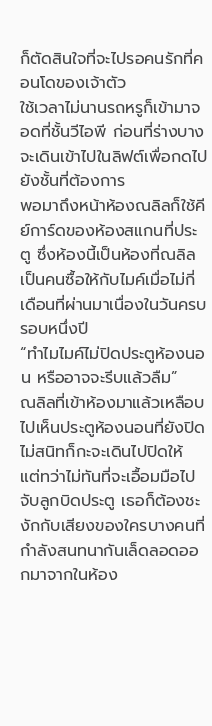ก็ตัดสินใจที่จะไปรอคนรักที่คอนโดของเจ้าตัว
ใช้เวลาไม่นานรถหรูก็เข้ามาจอดที่ชั้นวีไอพี ก่อนที่ร่างบางจะเดินเข้าไปในลิฟต์เพื่อกดไปยังชั้นที่ต้องการ
พอมาถึงหน้าห้องณลิลก็ใช้คีย์การ์ดของห้องสแกนที่ประตู ซึ่งห้องนี้เป็นห้องที่ณลิลเป็นคนซื้อให้กับไมค์เมื่อไม่กี่เดือนที่ผ่านมาเนื่องในวันครบรอบหนึ่งปี
“ทำไมไมค์ไม่ปิดประตูห้องนอน หรืออาจจะรีบแล้วลืม”
ณลิลที่เข้าห้องมาแล้วเหลือบไปเห็นประตูห้องนอนที่ยังปิดไม่สนิทก็กะจะเดินไปปิดให้ แต่ทว่าไม่ทันที่จะเอื้อมมือไปจับลูกบิดประตู เธอก็ต้องชะงักกับเสียงของใครบางคนที่กำลังสนทนากันเล็ดลอดออกมาจากในห้อง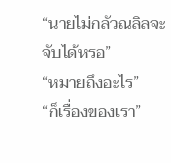“นายไม่กลัวณลิลจะจับได้หรอ”
“หมายถึงอะไร”
“ก็เรื่องของเรา”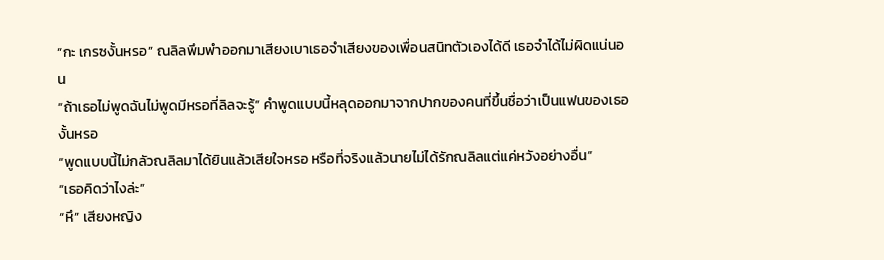“กะ เกรซงั้นหรอ” ณลิลพึมพำออกมาเสียงเบาเธอจำเสียงของเพื่อนสนิทตัวเองได้ดี เธอจำได้ไม่ผิดแน่นอน
“ถ้าเธอไม่พูดฉันไม่พูดมีหรอที่ลิลจะรู้” คำพูดแบบนี้หลุดออกมาจากปากของคนที่ขึ้นชื่อว่าเป็นแฟนของเธองั้นหรอ
“พูดแบบนี้ไม่กลัวณลิลมาได้ยินแล้วเสียใจหรอ หรือที่จริงแล้วนายไม่ได้รักณลิลแต่แค่หวังอย่างอื่น”
“เธอคิดว่าไงล่ะ”
“หึ” เสียงหญิง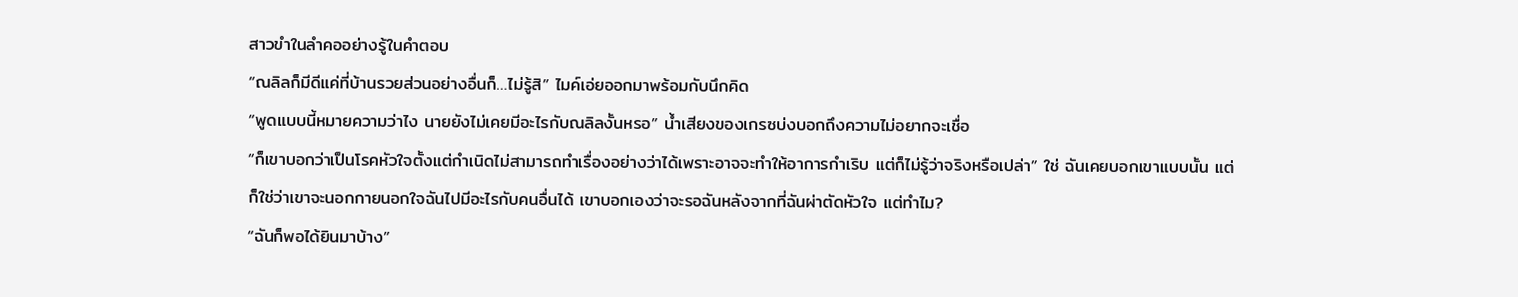สาวขำในลำคออย่างรู้ในคำตอบ
“ณลิลก็มีดีแค่ที่บ้านรวยส่วนอย่างอื่นก็…ไม่รู้สิ” ไมค์เอ่ยออกมาพร้อมกับนึกคิด
“พูดแบบนี้หมายความว่าไง นายยังไม่เคยมีอะไรกับณลิลงั้นหรอ” น้ำเสียงของเกรซบ่งบอกถึงความไม่อยากจะเชื่อ
“ก็เขาบอกว่าเป็นโรคหัวใจตั้งแต่กำเนิดไม่สามารถทำเรื่องอย่างว่าได้เพราะอาจจะทำให้อาการกำเริบ แต่ก็ไม่รู้ว่าจริงหรือเปล่า” ใช่ ฉันเคยบอกเขาแบบนั้น แต่ก็ใช่ว่าเขาจะนอกกายนอกใจฉันไปมีอะไรกับคนอื่นได้ เขาบอกเองว่าจะรอฉันหลังจากที่ฉันผ่าตัดหัวใจ แต่ทำไม?
“ฉันก็พอได้ยินมาบ้าง”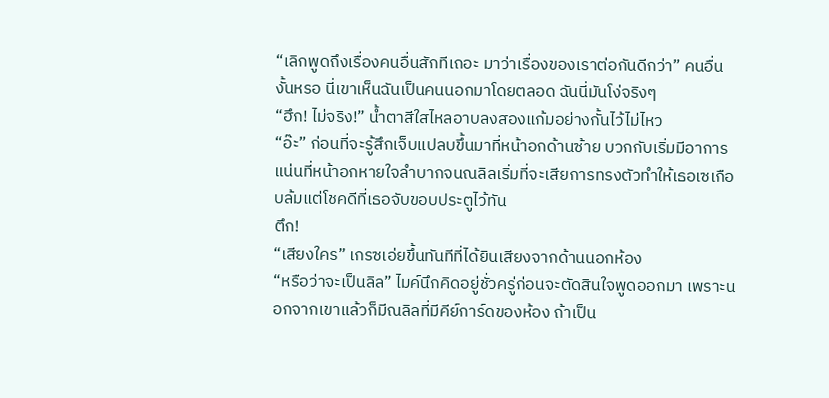“เลิกพูดถึงเรื่องคนอื่นสักทีเถอะ มาว่าเรื่องของเราต่อกันดีกว่า” คนอื่นงั้นหรอ นี่เขาเห็นฉันเป็นคนนอกมาโดยตลอด ฉันนี่มันโง่จริงๆ
“ฮึก! ไม่จริง!” น้ำตาสีใสไหลอาบลงสองแก้มอย่างกั้นไว้ไม่ไหว
“อ๊ะ” ก่อนที่จะรู้สึกเจ็บแปลบขึ้นมาที่หน้าอกด้านซ้าย บวกกับเริ่มมีอาการแน่นที่หน้าอกหายใจลำบากจนณลิลเริ่มที่จะเสียการทรงตัวทำให้เธอเซเกือบล้มแต่โชคดีที่เธอจับขอบประตูไว้ทัน
ตึก!
“เสียงใคร” เกรซเอ่ยขึ้นทันทีที่ได้ยินเสียงจากด้านนอกห้อง
“หรือว่าจะเป็นลิล” ไมค์นึกคิดอยู่ชั่วครู่ก่อนจะตัดสินใจพูดออกมา เพราะนอกจากเขาแล้วก็มีณลิลที่มีคีย์การ์ดของห้อง ถ้าเป็น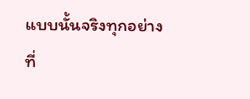แบบนั้นจริงทุกอย่างที่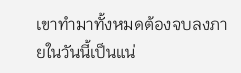เขาทำมาทั้งหมดต้องจบลงภายในวันนี้เป็นแน่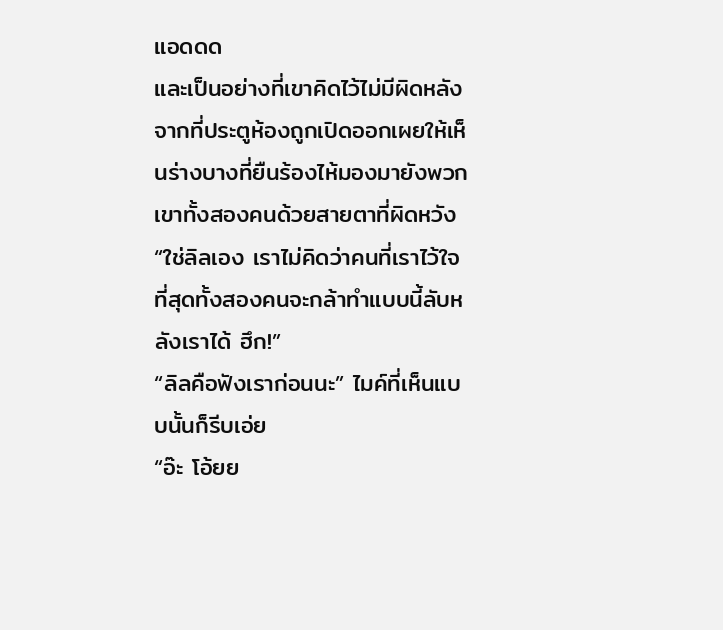แอดดด
และเป็นอย่างที่เขาคิดไว้ไม่มีผิดหลังจากที่ประตูห้องถูกเปิดออกเผยให้เห็นร่างบางที่ยืนร้องไห้มองมายังพวกเขาทั้งสองคนด้วยสายตาที่ผิดหวัง
“ใช่ลิลเอง เราไม่คิดว่าคนที่เราไว้ใจที่สุดทั้งสองคนจะกล้าทำแบบนี้ลับหลังเราได้ ฮึก!”
“ลิลคือฟังเราก่อนนะ” ไมค์ที่เห็นแบบนั้นก็รีบเอ่ย
“อ๊ะ โอ้ยย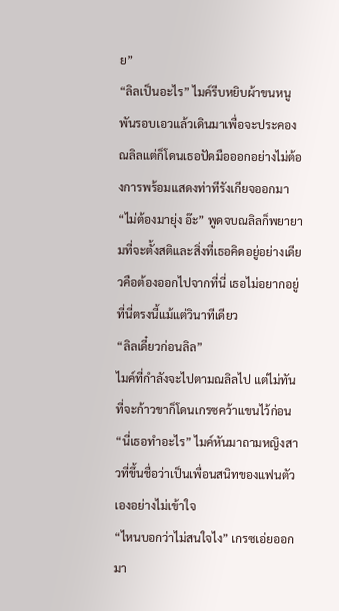ย”
“ลิลเป็นอะไร” ไมค์รีบหยิบผ้าขนหนูพันรอบเอวแล้วเดินมาเพื่อจะประคองณลิลแต่ก็โดนเธอปัดมือออกอย่างไม่ต้องการพร้อมแสดงท่าทีรังเกียจออกมา
“ไม่ต้องมายุ่ง อ๊ะ” พูดจบณลิลก็พยายามที่จะตั้งสติและสิ่งที่เธอคิดอยู่อย่างเดียวคือต้องออกไปจากที่นี่ เธอไม่อยากอยู่ที่นี่ตรงนี้แม้แต่วินาทีเดียว
“ลิลเดี๋ยวก่อนลิล”
ไมค์ที่กำลังจะไปตามณลิลไป แต่ไม่ทันที่จะก้าวขาก็โดนเกรซคว้าแขนไว้ก่อน
“นี่เธอทำอะไร” ไมค์หันมาถามหญิงสาวที่ขึ้นชื่อว่าเป็นเพื่อนสนิทของแฟนตัวเองอย่างไม่เข้าใจ
“ไหนบอกว่าไม่สนใจไง” เกรซเอ่ยออกมา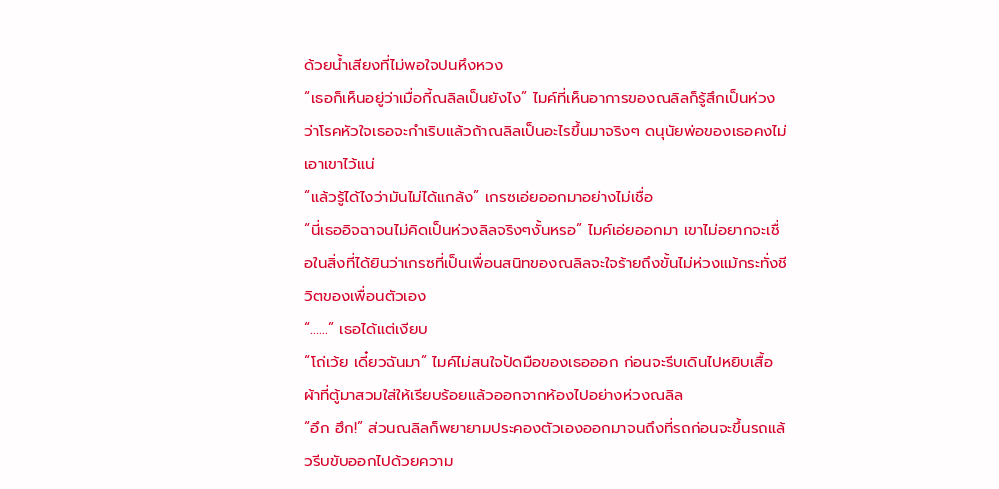ด้วยน้ำเสียงที่ไม่พอใจปนหึงหวง
“เธอก็เห็นอยู่ว่าเมื่อกี้ณลิลเป็นยังไง” ไมค์ที่เห็นอาการของณลิลก็รู้สึกเป็นห่วงว่าโรคหัวใจเธอจะกำเริบแล้วถ้าณลิลเป็นอะไรขึ้นมาจริงๆ ดนุนัยพ่อของเธอคงไม่เอาเขาไว้แน่
“แล้วรู้ได้ไงว่ามันไม่ได้แกล้ง” เกรซเอ่ยออกมาอย่างไม่เชื่อ
“นี่เธออิจฉาจนไม่คิดเป็นห่วงลิลจริงๆงั้นหรอ” ไมค์เอ่ยออกมา เขาไม่อยากจะเชื่อในสิ่งที่ได้ยินว่าเกรซที่เป็นเพื่อนสนิทของณลิลจะใจร้ายถึงขั้นไม่ห่วงแม้กระทั่งชีวิตของเพื่อนตัวเอง
“……” เธอได้แต่เงียบ
“โถ่เว้ย เดี๋ยวฉันมา” ไมค์ไม่สนใจปัดมือของเธอออก ก่อนจะรีบเดินไปหยิบเสื้อผ้าที่ตู้มาสวมใส่ให้เรียบร้อยแล้วออกจากห้องไปอย่างห่วงณลิล
“อึก ฮึก!” ส่วนณลิลก็พยายามประคองตัวเองออกมาจนถึงที่รถก่อนจะขึ้นรถแล้วรีบขับออกไปด้วยความ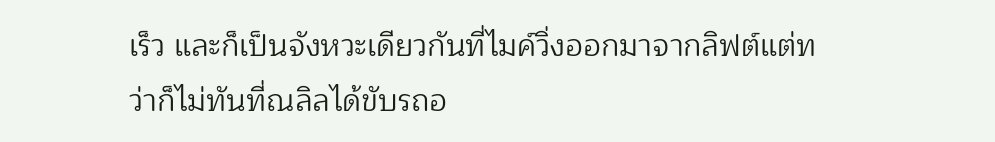เร็ว และก็เป็นจังหวะเดียวกันที่ไมค์วิ่งออกมาจากลิฟต์แต่ทว่าก็ไม่ทันที่ณลิลได้ขับรถอ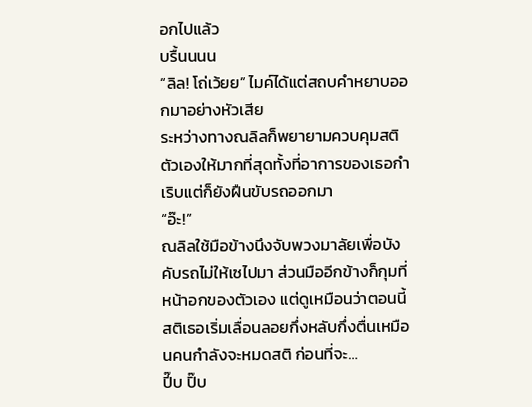อกไปแล้ว
บรื้นนนน
“ลิล! โถ่เว้ยย” ไมค์ได้แต่สถบคำหยาบออกมาอย่างหัวเสีย
ระหว่างทางณลิลก็พยายามควบคุมสติตัวเองให้มากที่สุดทั้งที่อาการของเธอกำเริบแต่ก็ยังฝืนขับรถออกมา
“อ๊ะ!”
ณลิลใช้มือข้างนึงจับพวงมาลัยเพื่อบังคับรถไม่ให้เซไปมา ส่วนมืออีกข้างก็กุมที่หน้าอกของตัวเอง แต่ดูเหมือนว่าตอนนี้สติเธอเริ่มเลื่อนลอยกึ่งหลับกึ่งตื่นเหมือนคนกำลังจะหมดสติ ก่อนที่จะ…
ปี๊บ ปิ๊บ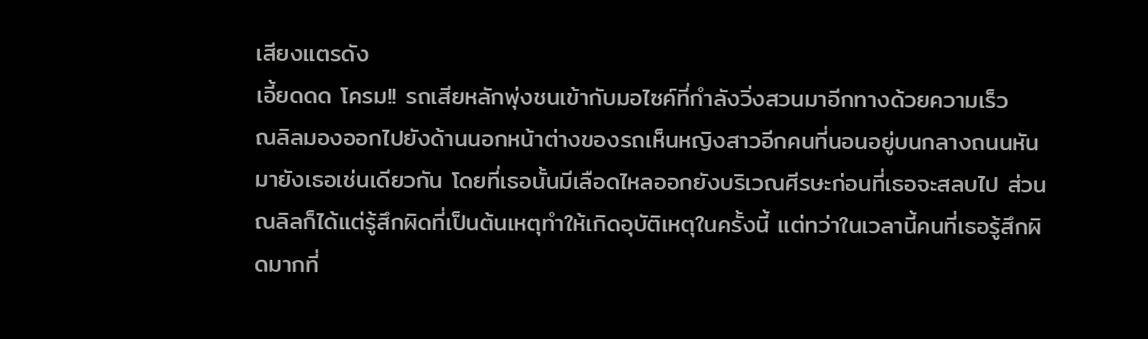เสียงแตรดัง
เอี้ยดดด โครม!! รถเสียหลักพุ่งชนเข้ากับมอไซค์ที่กำลังวิ่งสวนมาอีกทางด้วยความเร็ว
ณลิลมองออกไปยังด้านนอกหน้าต่างของรถเห็นหญิงสาวอีกคนที่นอนอยู่บนกลางถนนหันมายังเธอเช่นเดียวกัน โดยที่เธอนั้นมีเลือดไหลออกยังบริเวณศีรษะก่อนที่เธอจะสลบไป ส่วนณลิลก็ได้แต่รู้สึกผิดที่เป็นต้นเหตุทำให้เกิดอุบัติเหตุในครั้งนี้ แต่ทว่าในเวลานี้คนที่เธอรู้สึกผิดมากที่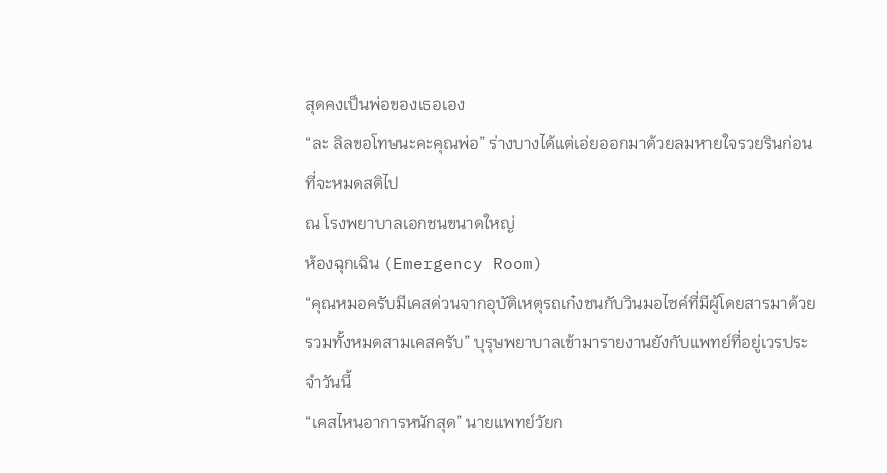สุดคงเป็นพ่อของเธอเอง
“ละ ลิลขอโทษนะคะคุณพ่อ” ร่างบางได้แต่เอ่ยออกมาด้วยลมหายใจรวยรินก่อนที่จะหมดสติไป
ณ โรงพยาบาลเอกชนขนาดใหญ่
ห้องฉุกเฉิน (Emergency Room)
“คุณหมอครับมีเคสด่วนจากอุบัติเหตุรถเก๋งชนกับวินมอไซค์ที่มีผู้โดยสารมาด้วยรวมทั้งหมดสามเคสครับ” บุรุษพยาบาลเข้ามารายงานยังกับแพทย์ที่อยู่เวรประจำวันนี้
“เคสไหนอาการหนักสุด” นายแพทย์วัยก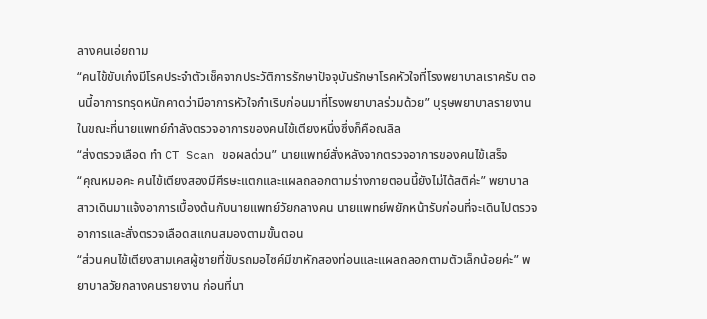ลางคนเอ่ยถาม
“คนไข้ขับเก๋งมีโรคประจำตัวเช็คจากประวัติการรักษาปัจจุบันรักษาโรคหัวใจที่โรงพยาบาลเราครับ ตอนนี้อาการทรุดหนักคาดว่ามีอาการหัวใจกำเริบก่อนมาที่โรงพยาบาลร่วมด้วย” บุรุษพยาบาลรายงานในขณะที่นายแพทย์กำลังตรวจอาการของคนไข้เตียงหนึ่งซึ่งก็คือณลิล
“ส่งตรวจเลือด ทำ CT Scan ขอผลด่วน” นายแพทย์สั่งหลังจากตรวจอาการของคนไข้เสร็จ
“คุณหมอคะ คนไข้เตียงสองมีศีรษะแตกและแผลถลอกตามร่างกายตอนนี้ยังไม่ได้สติค่ะ” พยาบาลสาวเดินมาแจ้งอาการเบื้องต้นกับนายแพทย์วัยกลางคน นายแพทย์พยักหน้ารับก่อนที่จะเดินไปตรวจอาการและสั่งตรวจเลือดสแกนสมองตามขั้นตอน
“ส่วนคนไข้เตียงสามเคสผู้ชายที่ขับรถมอไซค์มีขาหักสองท่อนและแผลถลอกตามตัวเล็กน้อยค่ะ” พยาบาลวัยกลางคนรายงาน ก่อนที่นา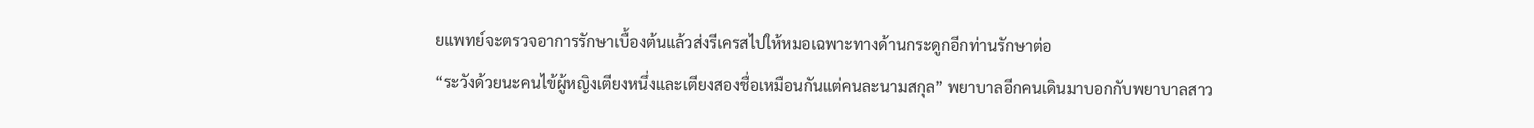ยแพทย์จะตรวจอาการรักษาเบื้องต้นแล้วส่งรีเครสไปให้หมอเฉพาะทางด้านกระดูกอีกท่านรักษาต่อ
“ระวังด้วยนะคนไข้ผู้หญิงเตียงหนึ่งและเตียงสองชื่อเหมือนกันแต่คนละนามสกุล” พยาบาลอีกคนเดินมาบอกกับพยาบาลสาว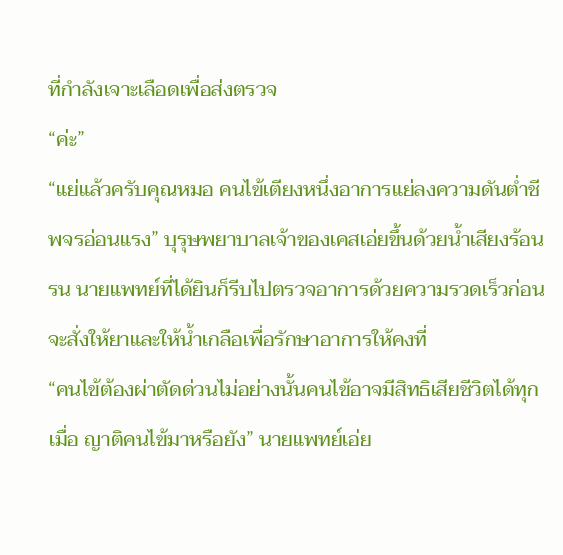ที่กำลังเจาะเลือดเพื่อส่งตรวจ
“ค่ะ”
“แย่แล้วครับคุณหมอ คนไข้เตียงหนึ่งอาการแย่ลงความดันต่ำชีพจรอ่อนแรง” บุรุษพยาบาลเจ้าของเคสเอ่ยขึ้นด้วยน้ำเสียงร้อนรน นายแพทย์ที่ได้ยินก็รีบไปตรวจอาการด้วยความรวดเร็วก่อนจะสั่งให้ยาและให้น้ำเกลือเพื่อรักษาอาการให้คงที่
“คนไข้ต้องผ่าตัดด่วนไม่อย่างนั้นคนไข้อาจมีสิทธิเสียชีวิตได้ทุกเมื่อ ญาติคนไข้มาหรือยัง” นายแพทย์เอ่ย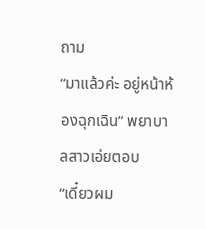ถาม
“มาแล้วค่ะ อยู่หน้าห้องฉุกเฉิน” พยาบาลสาวเอ่ยตอบ
“เดี๋ยวผม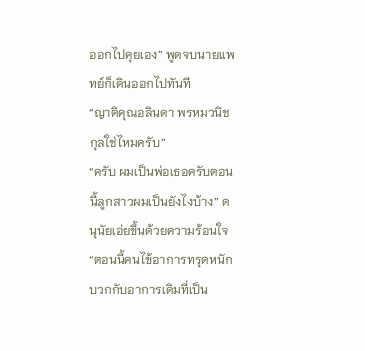ออกไปคุยเอง” พูดจบนายแพทย์ก็เดินออกไปทันที
“ญาติคุณอลินดา พรหมวนิชกุลใช่ไหมครับ”
“ครับ ผมเป็นพ่อเธอครับตอนนี้ลูกสาวผมเป็นยังไงบ้าง” ดนุนัยเอ่ยขึ้นด้วยความร้อนใจ
“ตอนนี้คนไข้อาการทรุดหนักบวกกับอาการเดิมที่เป็น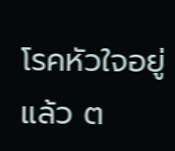โรคหัวใจอยู่แล้ว ต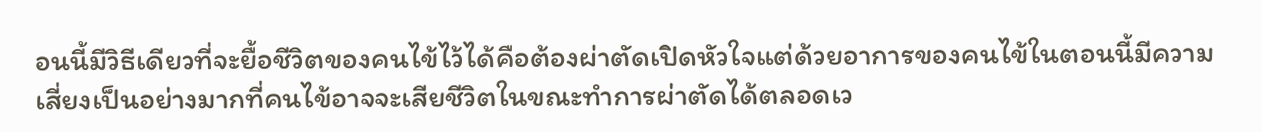อนนี้มีวิธีเดียวที่จะยื้อชีวิตของคนไข้ไว้ได้คือต้องผ่าตัดเปิดหัวใจแต่ด้วยอาการของคนไข้ในตอนนี้มีความเสี่ยงเป็นอย่างมากที่คนไข้อาจจะเสียชีวิตในขณะทำการผ่าตัดได้ตลอดเว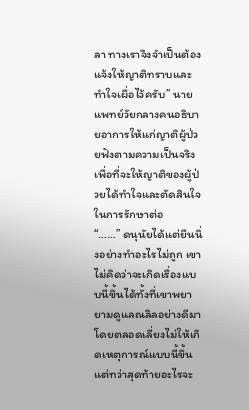ลา ทางเราจึงจำเป็นต้องแจ้งให้ญาติทราบและทำใจเผื่อไว้ครับ” นายแพทย์วัยกลางคนอธิบายอาการให้แก่ญาติผู้ป่วยฟังตามความเป็นจริงเพื่อที่จะให้ญาติของผู้ป่วยได้ทำใจและตัดสินใจในการรักษาต่อ
“……” ดนุนัยได้แต่ยืนนิ่งอย่างทำอะไรไม่ถูก เขาไม่คิดว่าจะเกิดเรื่องแบบนี้ขึ้นได้ทั้งที่เขาพยายามดูแลณลิลอย่างดีมาโดยตลอดเลี่ยงไม่ให้เกิดเหตุการณ์แบบนี้ขึ้น แต่ทว่าสุดท้ายอะไรจะ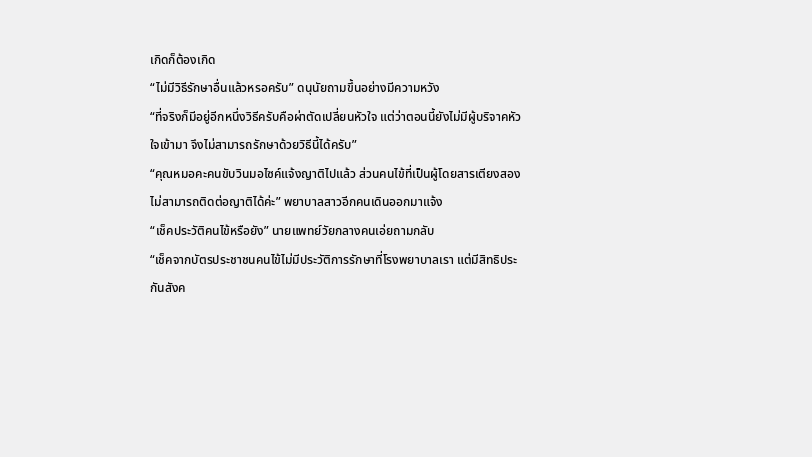เกิดก็ต้องเกิด
“ไม่มีวิธีรักษาอื่นแล้วหรอครับ” ดนุนัยถามขึ้นอย่างมีความหวัง
“ที่จริงก็มีอยู่อีกหนึ่งวิธีครับคือผ่าตัดเปลี่ยนหัวใจ แต่ว่าตอนนี้ยังไม่มีผู้บริจาคหัวใจเข้ามา จึงไม่สามารถรักษาด้วยวิธีนี้ได้ครับ”
“คุณหมอคะคนขับวินมอไซค์แจ้งญาติไปแล้ว ส่วนคนไข้ที่เป็นผู้โดยสารเตียงสองไม่สามารถติดต่อญาติได้ค่ะ” พยาบาลสาวอีกคนเดินออกมาแจ้ง
“เช็คประวัติคนไข้หรือยัง” นายแพทย์วัยกลางคนเอ่ยถามกลับ
“เช็คจากบัตรประชาชนคนไข้ไม่มีประวัติการรักษาที่โรงพยาบาลเรา แต่มีสิทธิประกันสังค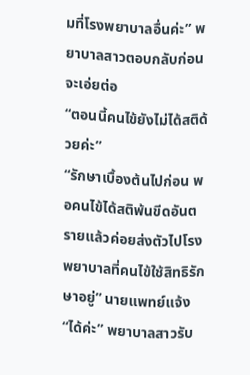มที่โรงพยาบาลอื่นค่ะ” พยาบาลสาวตอบกลับก่อนจะเอ่ยต่อ
“ตอนนี้คนไข้ยังไม่ได้สติด้วยค่ะ”
“รักษาเบื้องต้นไปก่อน พอคนไข้ได้สติพ้นขีดอันตรายแล้วค่อยส่งตัวไปโรงพยาบาลที่คนไข้ใช้สิทธิรักษาอยู่” นายแพทย์แจ้ง
“ได้ค่ะ” พยาบาลสาวรับ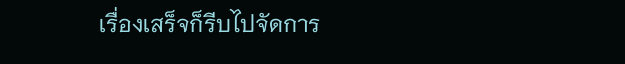เรื่องเสร็จก็รีบไปจัดการ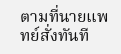ตามที่นายแพทย์สั่งทันที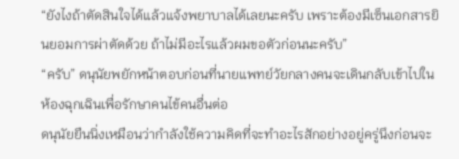“ยังไงถ้าตัดสินใจได้แล้วแจ้งพยาบาลได้เลยนะครับ เพราะต้องมีเซ็นเอกสารยินยอมการผ่าตัดด้วย ถ้าไม่มีอะไรแล้วผมขอตัวก่อนนะครับ”
“ครับ” ดนุนัยพยักหน้าตอบก่อนที่นายแพทย์วัยกลางคนจะเดินกลับเข้าไปในห้องฉุกเฉินเพื่อรักษาคนไข้คนอื่นต่อ
ดนุนัยยืนนิ่งเหมือนว่ากำลังใช้ความคิดที่จะทำอะไรสักอย่างอยู่ครู่นึงก่อนจะ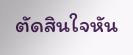ตัดสินใจหัน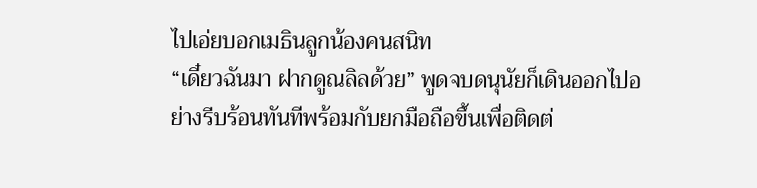ไปเอ่ยบอกเมธินลูกน้องคนสนิท
“เดี๋ยวฉันมา ฝากดูณลิลด้วย” พูดจบดนุนัยก็เดินออกไปอย่างรีบร้อนทันทีพร้อมกับยกมือถือขึ้นเพื่อติดต่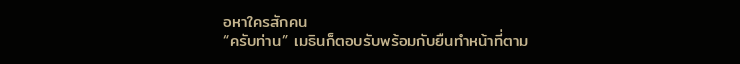อหาใครสักคน
“ครับท่าน” เมธินก็ตอบรับพร้อมกับยืนทำหน้าที่ตาม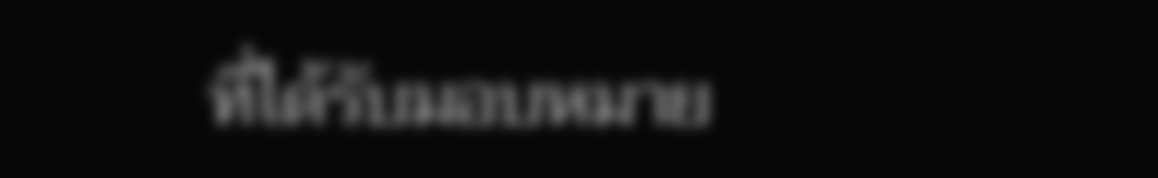ที่ได้รับมอบหมาย